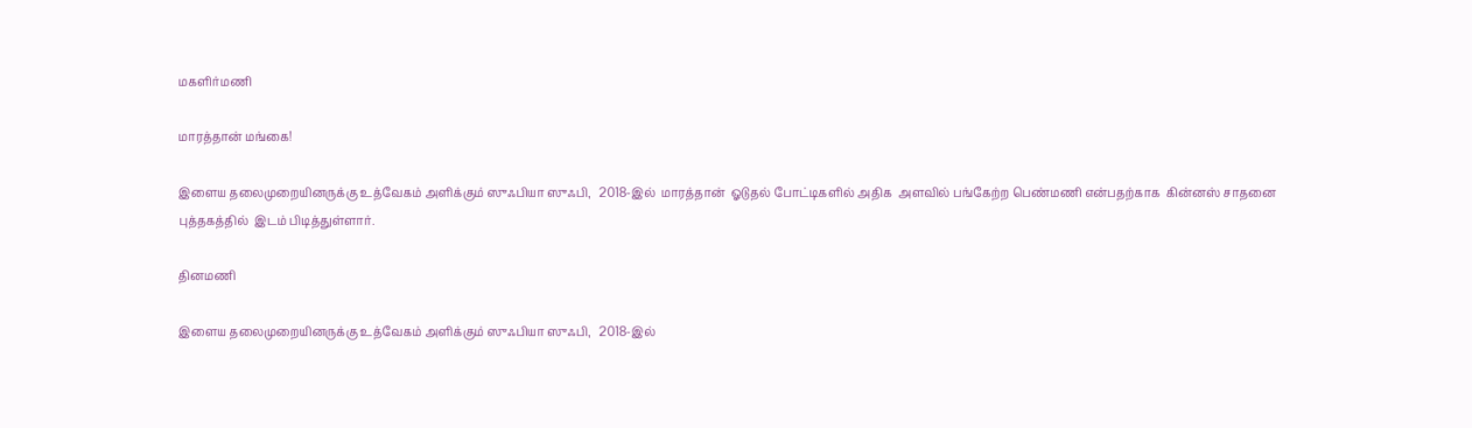மகளிர்மணி

மாரத்தான் மங்கை!

இளைய தலைமுறையினருக்கு உத்வேகம் அளிக்கும் ஸுஃபியா ஸுஃபி,   2018-இல்  மாரத்தான்  ஓடுதல் போட்டிகளில் அதிக  அளவில் பங்கேற்ற பெண்மணி என்பதற்காக  கின்னஸ் சாதனை புத்தகத்தில்  இடம் பிடித்துள்ளார்.

தினமணி

இளைய தலைமுறையினருக்கு உத்வேகம் அளிக்கும் ஸுஃபியா ஸுஃபி,   2018-இல்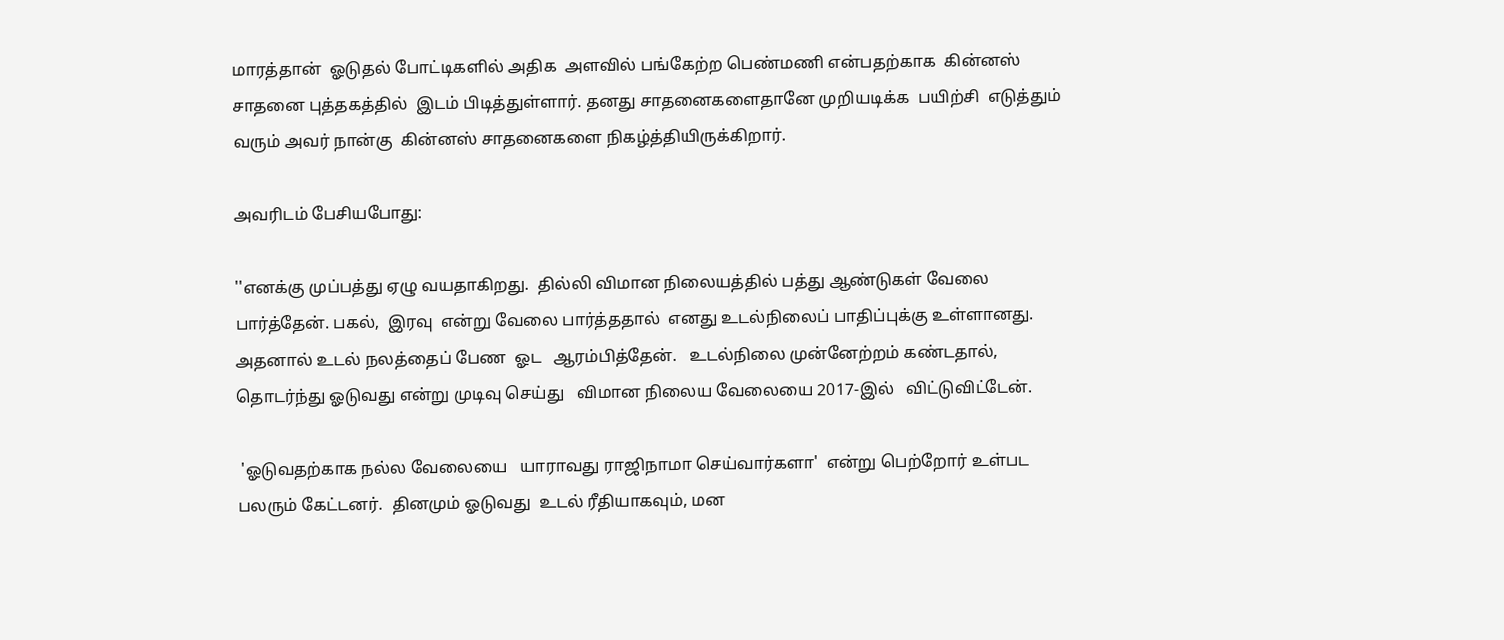மாரத்தான்  ஓடுதல் போட்டிகளில் அதிக  அளவில் பங்கேற்ற பெண்மணி என்பதற்காக  கின்னஸ் சாதனை புத்தகத்தில்  இடம் பிடித்துள்ளார். தனது சாதனைகளைதானே முறியடிக்க  பயிற்சி  எடுத்தும் வரும் அவர் நான்கு  கின்னஸ் சாதனைகளை நிகழ்த்தியிருக்கிறார்.

அவரிடம் பேசியபோது:

''எனக்கு முப்பத்து ஏழு வயதாகிறது.  தில்லி விமான நிலையத்தில் பத்து ஆண்டுகள் வேலை பார்த்தேன். பகல்,  இரவு  என்று வேலை பார்த்ததால்  எனது உடல்நிலைப் பாதிப்புக்கு உள்ளானது. அதனால் உடல் நலத்தைப் பேண  ஓட   ஆரம்பித்தேன்.   உடல்நிலை முன்னேற்றம் கண்டதால், தொடர்ந்து ஓடுவது என்று முடிவு செய்து   விமான நிலைய வேலையை 2017-இல்   விட்டுவிட்டேன்.

 'ஓடுவதற்காக நல்ல வேலையை   யாராவது ராஜிநாமா செய்வார்களா'  என்று பெற்றோர் உள்பட பலரும் கேட்டனர்.  தினமும் ஓடுவது  உடல் ரீதியாகவும், மன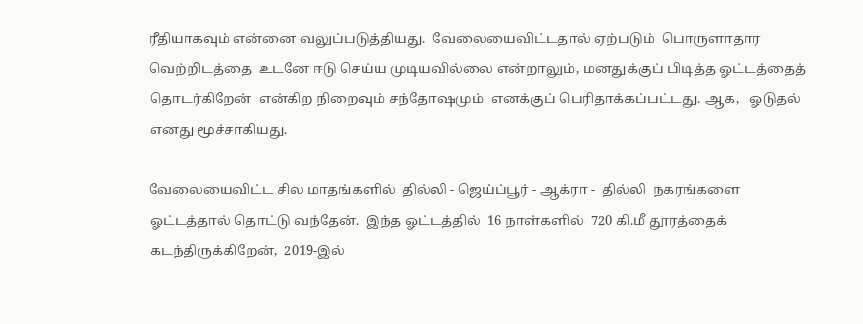ரீதியாகவும் என்னை வலுப்படுத்தியது.  வேலையைவிட்டதால் ஏற்படும்  பொருளாதார  வெற்றிடத்தை  உடனே ஈடு செய்ய முடியவில்லை என்றாலும், மனதுக்குப் பிடித்த ஓட்டத்தைத் தொடர்கிறேன்  என்கிற நிறைவும் சந்தோஷமும்  எனக்குப் பெரிதாக்கப்பட்டது. ஆக,   ஓடுதல்  எனது மூச்சாகியது.

வேலையைவிட்ட சில மாதங்களில்  தில்லி - ஜெய்ப்பூர் - ஆக்ரா -  தில்லி  நகரங்களை  ஓட்டத்தால் தொட்டு வந்தேன்.  இந்த ஓட்டத்தில்  16 நாள்களில்  720 கி.மீ தூரத்தைக் கடந்திருக்கிறேன்,  2019-இல்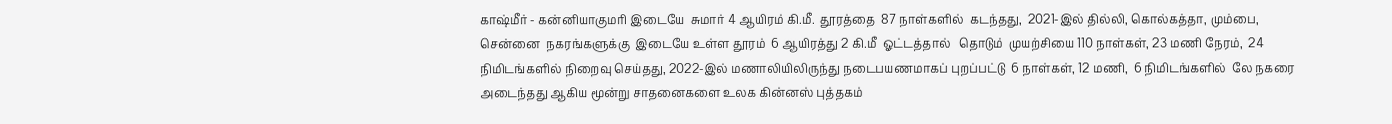காஷ்மீர் - கன்னியாகுமரி இடையே  சுமார் 4 ஆயிரம் கி.மீ.  தூரத்தை  87 நாள்களில்  கடந்தது,  2021-இல் தில்லி, கொல்கத்தா, மும்பை,  சென்னை  நகரங்களுக்கு  இடையே உள்ள தூரம்  6 ஆயிரத்து 2 கி.மீ  ஓட்டத்தால்   தொடும்  முயற்சியை 110 நாள்கள், 23 மணி நேரம்,  24 நிமிடங்களில் நிறைவு செய்தது, 2022-இல் மணாலியிலிருந்து நடைபயணமாகப் புறப்பட்டு  6 நாள்கள், 12 மணி,  6 நிமிடங்களில்  லே நகரை அடைந்தது ஆகிய மூன்று சாதனைகளை உலக கின்னஸ் புத்தகம்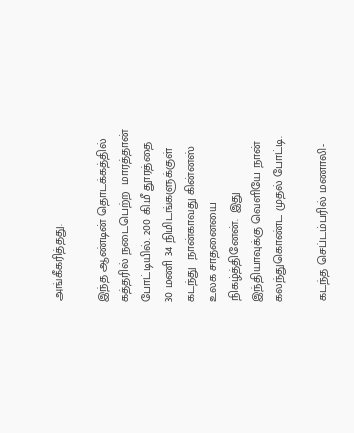அங்கீகரித்தது.

இந்த ஆண்டின் தொடக்கத்தில்   கத்தரில் நடைபெற்ற  மாரத்தான் போட்டியில். 200 கி.மீ தூரத்தை  30 மணி 34 நிமிடங்களுக்குள் கடந்து  நான்காவது கின்னஸ் உலக சாதனையை நிகழ்த்தினேன்.  இது இந்தியாவுக்கு வெளியே நான் கலந்துகொண்ட முதல் போட்டி.

கடந்த செப்டம்பரில் மணாலி-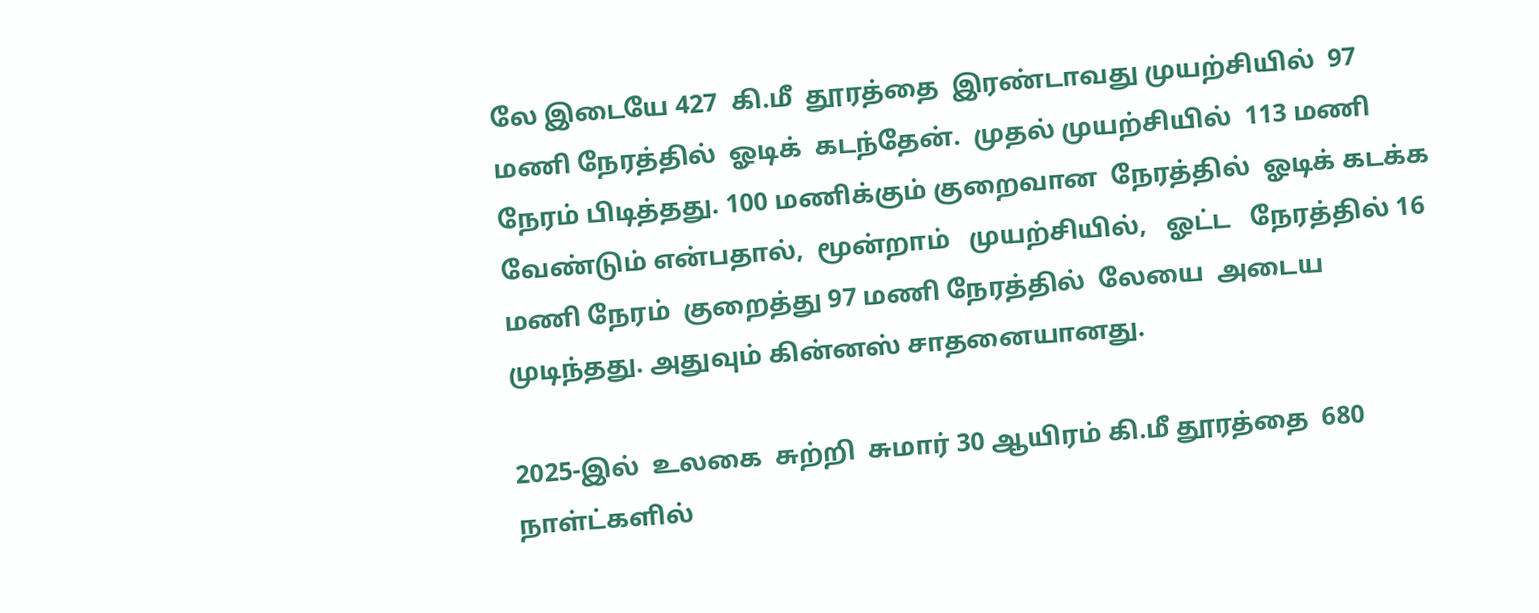லே இடையே 427  கி.மீ  தூரத்தை  இரண்டாவது முயற்சியில்  97 மணி நேரத்தில்  ஓடிக்  கடந்தேன்.  முதல் முயற்சியில்  113 மணி நேரம் பிடித்தது. 100 மணிக்கும் குறைவான  நேரத்தில்  ஓடிக் கடக்க வேண்டும் என்பதால்,  மூன்றாம்   முயற்சியில்,   ஓட்ட   நேரத்தில் 16 மணி நேரம்  குறைத்து 97 மணி நேரத்தில்  லேயை  அடைய  முடிந்தது. அதுவும் கின்னஸ் சாதனையானது.

2025-இல்  உலகை  சுற்றி  சுமார் 30 ஆயிரம் கி.மீ தூரத்தை  680 நாள்ட்களில்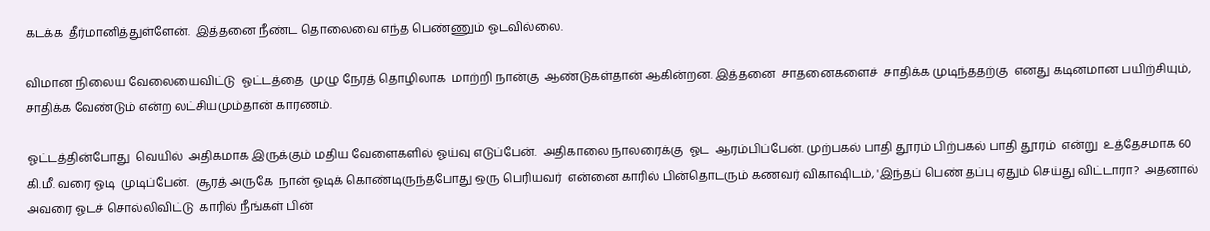கடக்க  தீர்மானித்துள்ளேன்.  இத்தனை நீண்ட தொலைவை எந்த பெண்ணும் ஓடவில்லை.

விமான நிலைய வேலையைவிட்டு  ஓட்டத்தை  முழு நேரத் தொழிலாக  மாற்றி நான்கு  ஆண்டுகள்தான் ஆகின்றன. இத்தனை  சாதனைகளைச்  சாதிக்க முடிந்ததற்கு  எனது கடினமான பயிற்சியும், சாதிக்க வேண்டும் என்ற லட்சியமும்தான் காரணம்.

ஓட்டத்தின்போது  வெயில்  அதிகமாக இருக்கும் மதிய வேளைகளில் ஓய்வு எடுப்பேன்.  அதிகாலை நாலரைக்கு  ஓட  ஆரம்பிப்பேன். முற்பகல் பாதி தூரம் பிற்பகல் பாதி தூரம்  என்று  உத்தேசமாக 60 கி.மீ. வரை ஓடி  முடிப்பேன்.  சூரத் அருகே  நான் ஓடிக் கொண்டிருந்தபோது ஒரு பெரியவர்  என்னை காரில் பின்தொடரும் கணவர் விகாஷிடம், 'இந்தப் பெண் தப்பு ஏதும் செய்து விட்டாரா?  அதனால் அவரை ஓடச் சொல்லிவிட்டு  காரில் நீங்கள் பின்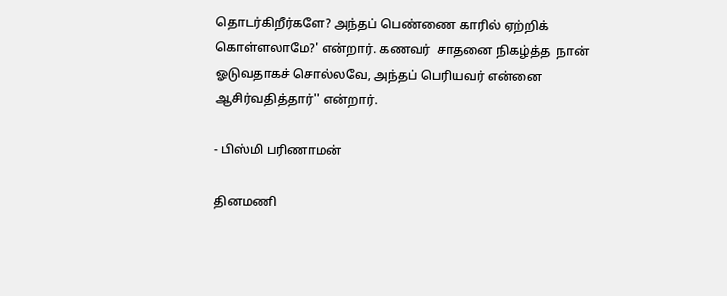தொடர்கிறீர்களே? அந்தப் பெண்ணை காரில் ஏற்றிக் கொள்ளலாமே?' என்றார். கணவர்  சாதனை நிகழ்த்த  நான் ஓடுவதாகச் சொல்லவே, அந்தப் பெரியவர் என்னை ஆசிர்வதித்தார்'' என்றார்.

- பிஸ்மி பரிணாமன்

தினமணி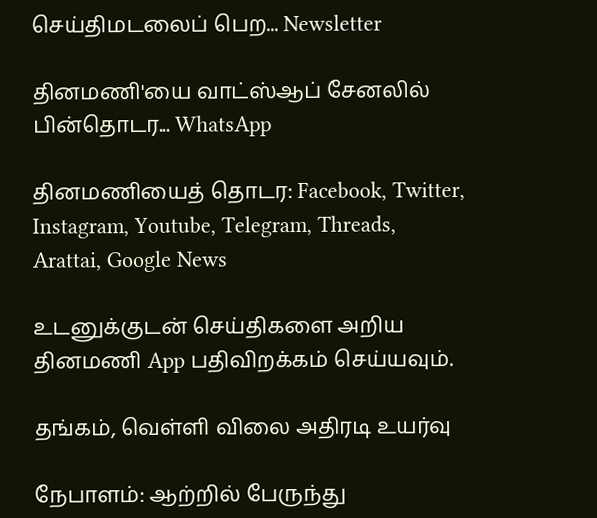செய்திமடலைப் பெற... Newsletter

தினமணி'யை வாட்ஸ்ஆப் சேனலில் பின்தொடர... WhatsApp

தினமணியைத் தொடர: Facebook, Twitter, Instagram, Youtube, Telegram, Threads, Arattai, Google News

உடனுக்குடன் செய்திகளை அறிய தினமணி App பதிவிறக்கம் செய்யவும்.

தங்கம், வெள்ளி விலை அதிரடி உயர்வு

நேபாளம்: ஆற்றில் பேருந்து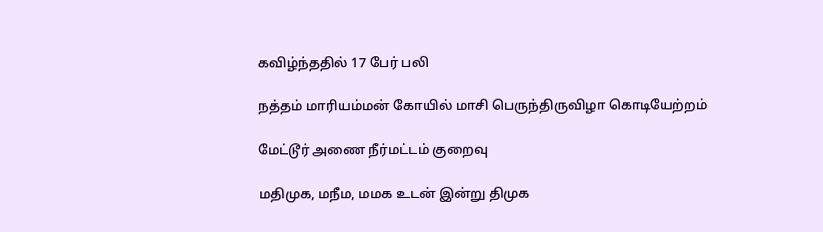கவிழ்ந்ததில் 17 பேர் பலி

நத்தம் மாரியம்மன் கோயில் மாசி பெருந்திருவிழா கொடியேற்றம்

மேட்டூர் அணை நீர்மட்டம் குறைவு

மதிமுக, மநீம, மமக உடன் இன்று திமுக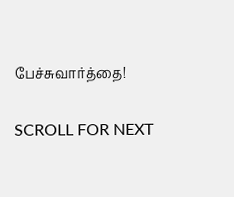பேச்சுவார்த்தை!

SCROLL FOR NEXT